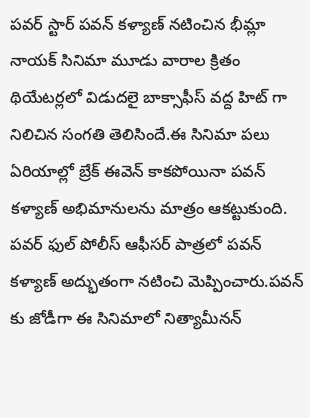పవర్ స్టార్ పవన్ కళ్యాణ్ నటించిన భీమ్లా నాయక్ సినిమా మూడు వారాల క్రితం థియేటర్లలో విడుదలై బాక్సాఫీస్ వద్ద హిట్ గా నిలిచిన సంగతి తెలిసిందే.ఈ సినిమా పలు ఏరియాల్లో బ్రేక్ ఈవెన్ కాకపోయినా పవన్ కళ్యాణ్ అభిమానులను మాత్రం ఆకట్టుకుంది.
పవర్ ఫుల్ పోలీస్ ఆఫీసర్ పాత్రలో పవన్ కళ్యాణ్ అద్భుతంగా నటించి మెప్పించారు.పవన్ కు జోడీగా ఈ సినిమాలో నిత్యామీనన్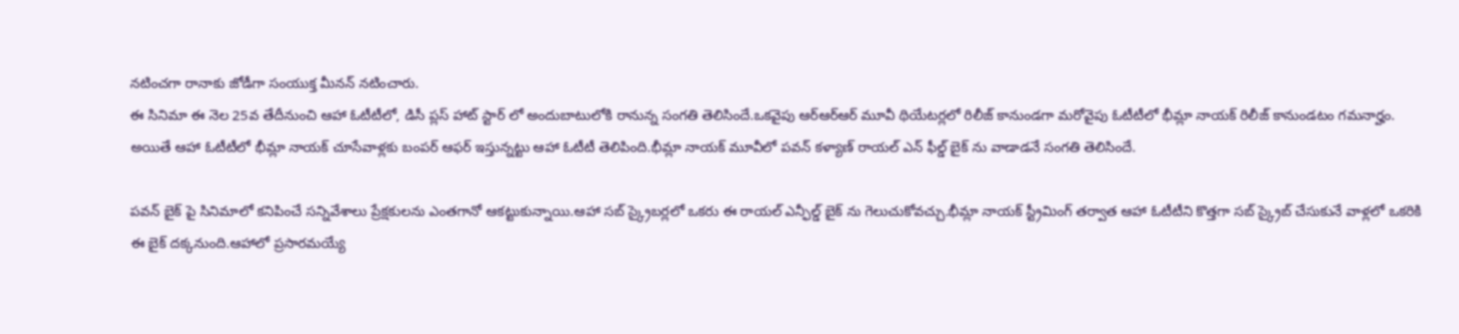నటించగా రానాకు జోడీగా సంయుక్త మీనన్ నటించారు.
ఈ సినిమా ఈ నెల 25వ తేదీనుంచి ఆహా ఓటీటీలో, డిసీ ప్లస్ హాట్ స్టార్ లో అందుబాటులోకి రానున్న సంగతి తెలిసిందే.ఒకవైపు ఆర్ఆర్ఆర్ మూవీ థియేటర్లలో రిలీజ్ కానుండగా మరోవైపు ఓటీటీలో భీమ్లా నాయక్ రిలీజ్ కానుండటం గమనార్హం.
అయితే ఆహా ఓటీటీలో భీమ్లా నాయక్ చూసేవాళ్లకు బంపర్ ఆఫర్ ఇస్తున్నట్టు ఆహా ఓటీటీ తెలిపింది.భీమ్లా నాయక్ మూవీలో పవన్ కళ్యాణ్ రాయల్ ఎన్ ఫీల్డ్ బైక్ ను వాడాడనే సంగతి తెలిసిందే.

పవన్ బైక్ పై సినిమాలో కనిపించే సన్నివేశాలు ప్రేక్షకులను ఎంతగానో ఆకట్టుకున్నాయి.ఆహా సబ్ స్క్రైబర్లలో ఒకరు ఈ రాయల్ ఎన్ఫీల్డ్ బైక్ ను గెలుచుకోవచ్చు.భీమ్లా నాయక్ స్ట్రీమింగ్ తర్వాత ఆహా ఓటీటీని కొత్తగా సబ్ స్క్రైబ్ చేసుకునే వాళ్లలో ఒకరికి ఈ బైక్ దక్కనుంది.ఆహాలో ప్రసారమయ్యే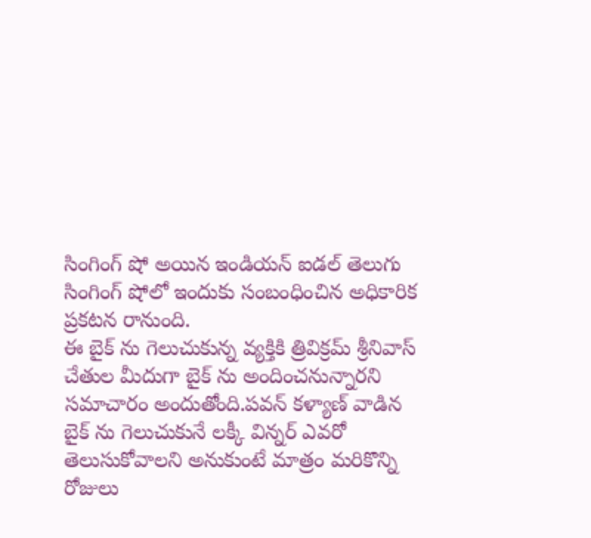సింగింగ్ షో అయిన ఇండియన్ ఐడల్ తెలుగు సింగింగ్ షోలో ఇందుకు సంబంధించిన అధికారిక ప్రకటన రానుంది.
ఈ బైక్ ను గెలుచుకున్న వ్యక్తికి త్రివిక్రమ్ శ్రీనివాస్ చేతుల మీదుగా బైక్ ను అందించనున్నారని సమాచారం అందుతోంది.పవన్ కళ్యాణ్ వాడిన బైక్ ను గెలుచుకునే లక్కీ విన్నర్ ఎవరో తెలుసుకోవాలని అనుకుంటే మాత్రం మరికొన్ని రోజులు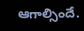ఆగాల్సిందే.